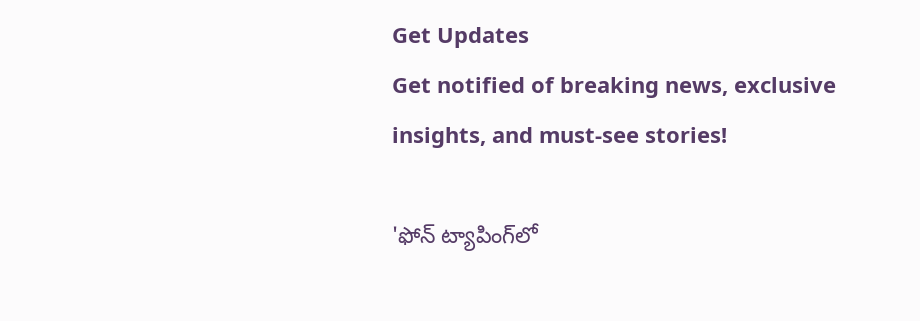Get Updates
Get notified of breaking news, exclusive insights, and must-see stories!

'ఫోన్ ట్యాపింగ్‌లో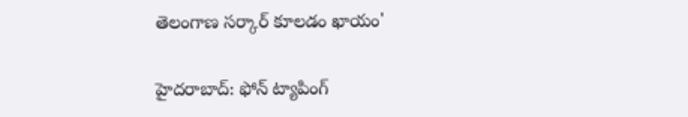తెలంగాణ సర్కార్ కూలడం ఖాయం'

హైదరాబాద్: ఫోన్ ట్యాపింగ్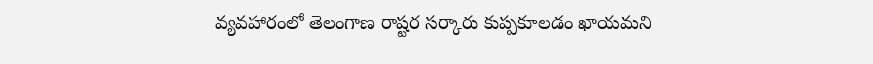వ్యవహారంలో తెలంగాణ రాష్టర సర్కారు కుప్పకూలడం ఖాయమని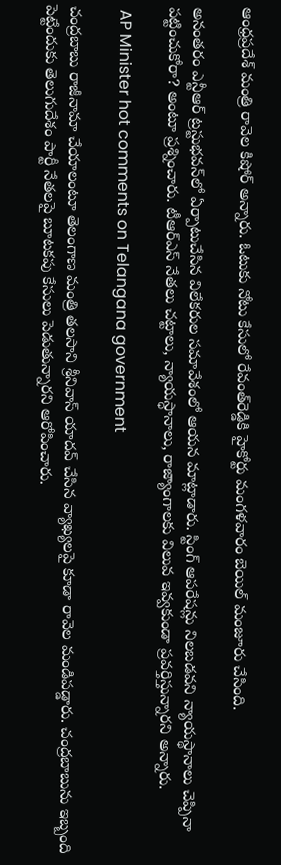ఆంధ్రప్రదేశ్ మంత్రి రావెల కిషోర్ అన్నారు. ఓటుకు నోటు కేసులో రేవంత్‌రెడ్డికి హైకోర్టు మంగళవారం బెయిల్‌ మంజూరు చేసింది.

అనంతరం ఎన్టీఆర్‌ ట్రస్టుభవన్‌లో ఏర్పాటుచేసిన విలేకరుల సమావేశంలో ఆయన మాట్లాడారు. స్టింగ్‌ ఆపరేషన్లు నిలబడవని న్యాయస్థానాలు చెప్పినా పట్టించుకోరా? అంటూ ప్రశ్నించారు. టీఆర్ఎస్ నేతలు చట్టాలు, న్యాయస్ధానాలు, రాజ్యాంగాలకు విలువ ఇవ్వకుండా ప్రవర్తిస్తున్నారని అన్నారు.

 AP Minister hot comments on Telangana government

చంద్రబాబు రాజీనామా చేయాలంటూ తెలంగాణ మంత్రి తలసాని శ్రీనివాస్ యాదవ్ చేసిన వ్యాఖ్యలపై కూడా రావెల మండిపడ్డారు. చంద్రబాబును ఇబ్బంది పెట్టేందుకు తెలుగుదేశం పార్టీ నేతలపై బూటకపు కేసులు పెడుతున్నారని ఆరోపించారు.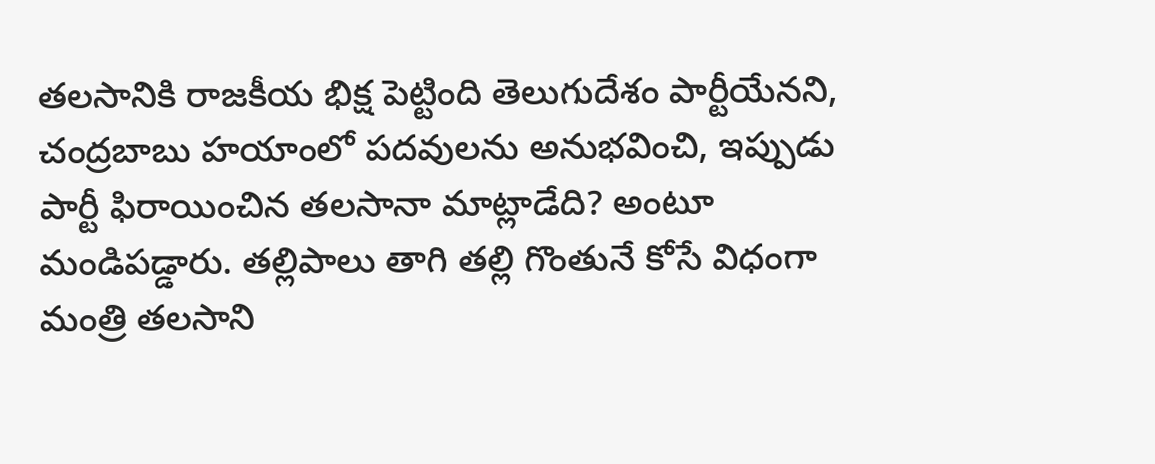తలసానికి రాజకీయ భిక్ష పెట్టింది తెలుగుదేశం పార్టీయేనని, చంద్రబాబు హయాంలో పదవులను అనుభవించి, ఇప్పుడు పార్టీ ఫిరాయించిన తలసానా మాట్లాడేది? అంటూ మండిపడ్డారు. తల్లిపాలు తాగి తల్లి గొంతునే కోసే విధంగా మంత్రి తలసాని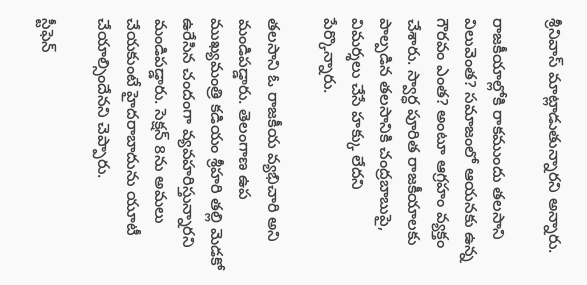శ్రీనివాస్‌ మాట్లాడుతున్నారని అన్నారు.

రాజకీయాల్లోకి రాకముందు తలసాని విలువెంత? సమాజంలో ఆయనకు ఉన్న గౌరవం ఎంత? అంటూ ఆగ్రహం వ్యక్తం చేశారు. స్వార్ధ పూరిత రాజకీయాలకు పాల్పడిన తలసానికి చంద్రబాబుపై, విమర్శలు చేసే హక్కు లేదని పేర్కొన్నారు.

తలసాని ఓ రాజకీయ వ్యభిచారి అని మండిపడ్డారు. తెలంగాణ ఉప ముఖ్యమంత్రి కడియం శ్రీహరి తల్లి మెడకో ఉరేసిన చందంగా వ్యవహరిస్తున్నారని మండిపడ్డారు. సెక్షన్ 8ను అమలు చేయకుంటే హైదరాబాదును యూటీ చేయాల్సిందేనని చెప్పారు.

స్టీఫెన్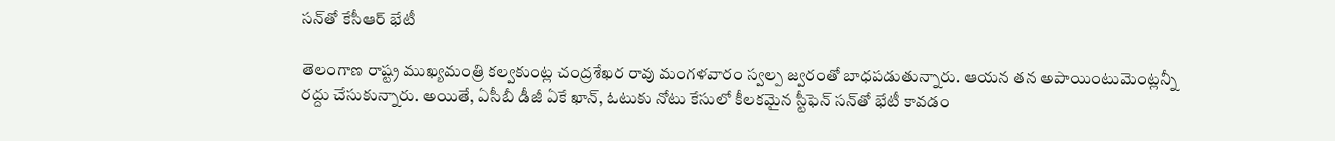సన్‌తో కేసీఆర్ భేటీ

తెలంగాణ రాష్ట్ర ముఖ్యమంత్రి కల్వకుంట్ల చంద్రశేఖర రావు మంగళవారం స్వల్ప జ్వరంతో బాధపడుతున్నారు. ఆయన తన అపాయింటుమెంట్లన్నీ రద్దు చేసుకున్నారు. అయితే, ఏసీబీ డీజీ ఏకే ఖాన్, ఓటుకు నోటు కేసులో కీలకమైన స్టీఫెన్ సన్‌తో భేటీ కావడం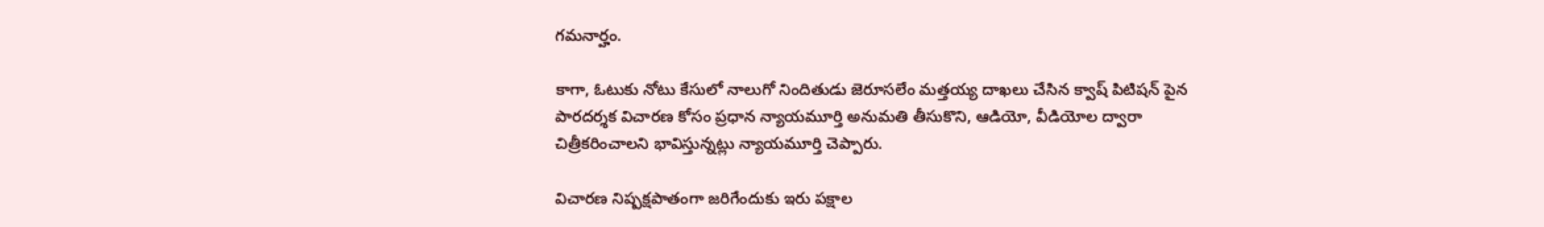గమనార్హం.

కాగా, ఓటుకు నోటు కేసులో నాలుగో నిందితుడు జెరూసలేం మత్తయ్య దాఖలు చేసిన క్వాష్ పిటిషన్ పైన పారదర్శక విచారణ కోసం ప్రధాన న్యాయమూర్తి అనుమతి తీసుకొని, ఆడియో, వీడియోల ద్వారా చిత్రీకరించాలని భావిస్తున్నట్లు న్యాయమూర్తి చెప్పారు.

విచారణ నిష్పక్షపాతంగా జరిగేందుకు ఇరు పక్షాల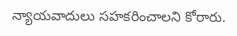న్యాయవాదులు సహకరించాలని కోరారు.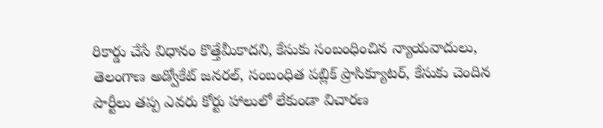రికార్డు చేసే విధానం కొత్తేమీకాదని, కేసుకు సంబంధించిన న్యాయవాదులు, తెలంగాణ అడ్వోకేట్ జనరల్, సంబంధిత పబ్లిక్ ప్రాసిక్యూటర్, కేసుకు చెందిన పార్టీలు తప్ప ఎవరు కోర్టు హాలులో లేకుండా విచారణ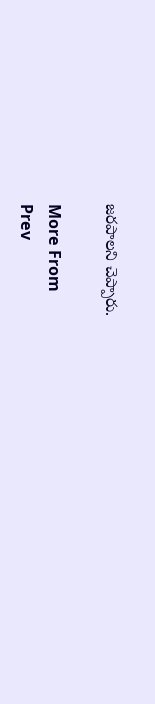జరపాలని చెప్పారు.

More From
Prev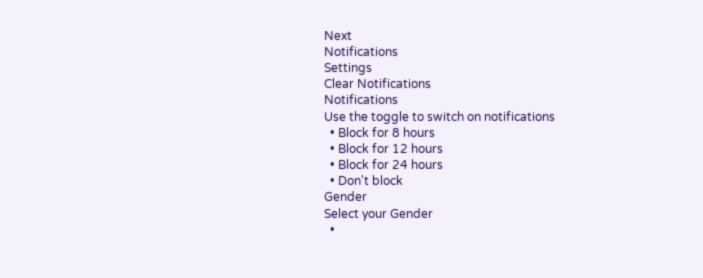Next
Notifications
Settings
Clear Notifications
Notifications
Use the toggle to switch on notifications
  • Block for 8 hours
  • Block for 12 hours
  • Block for 24 hours
  • Don't block
Gender
Select your Gender
  •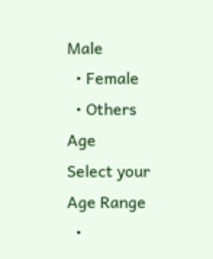Male
  • Female
  • Others
Age
Select your Age Range
  •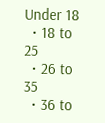Under 18
  • 18 to 25
  • 26 to 35
  • 36 to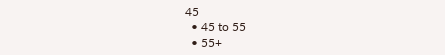45
  • 45 to 55
  • 55+